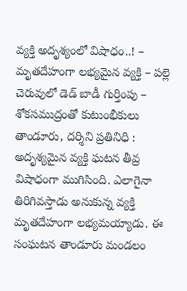వ్యక్తి అదృశ్యంలో విషాధం..! – మృతదేహంగా లభ్యమైన వ్యక్తి – పల్లె చెరువులో డెడ్ బాడీ గుర్తింపు – శోకసముద్రంతో కుటుంభీకులు తాండూరు, దర్శిని ప్రతినిధి : అదృశ్యమైన వ్యక్తి ఘటన తీవ్ర విషాధంగా ముగిసింది. ఎలాగైనా తిరిగివస్తాడు అనుకున్న వ్యక్తి మృతదేహంగా లభ్యమయ్యాడు. ఈ సంఘటన తాండూరు మండలం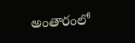అంతారంలో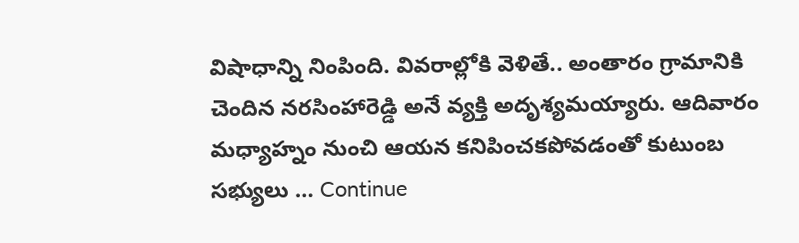విషాధాన్ని నింపింది. వివరాల్లోకి వెళితే.. అంతారం గ్రామానికి చెందిన నరసింహారెడ్డి అనే వ్యక్తి అదృశ్యమయ్యారు. ఆదివారం మధ్యాహ్నం నుంచి ఆయన కనిపించకపోవడంతో కుటుంబ సభ్యులు … Continue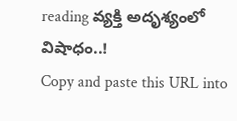reading వ్యక్తి అదృశ్యంలో విషాధం..!
Copy and paste this URL into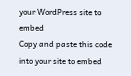your WordPress site to embed
Copy and paste this code into your site to embed